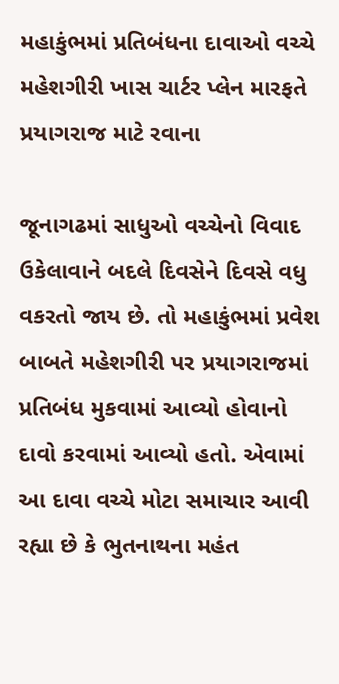મહાકુંભમાં પ્રતિબંધના દાવાઓ વચ્ચે મહેશગીરી ખાસ ચાર્ટર પ્લેન મારફતે પ્રયાગરાજ માટે રવાના

જૂનાગઢમાં સાધુઓ વચ્ચેનો વિવાદ ઉકેલાવાને બદલે દિવસેને દિવસે વધુ વકરતો જાય છે. તો મહાકુંભમાં પ્રવેશ બાબતે મહેશગીરી પર પ્રયાગરાજમાં પ્રતિબંધ મુકવામાં આવ્યો હોવાનો દાવો કરવામાં આવ્યો હતો. એવામાં આ દાવા વચ્ચે મોટા સમાચાર આવી રહ્યા છે કે ભુતનાથના મહંત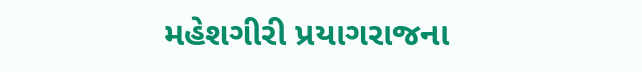મહેશગીરી પ્રયાગરાજના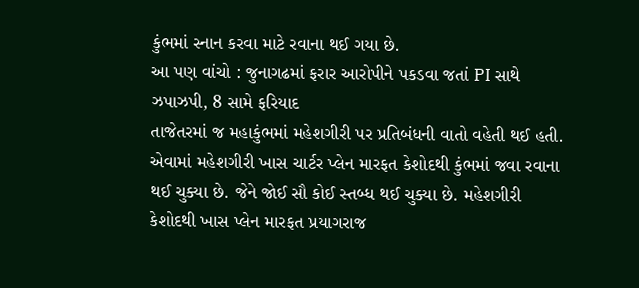કુંભમાં સ્નાન કરવા માટે રવાના થઈ ગયા છે.
આ પણ વાંચો : જુનાગઢમાં ફરાર આરોપીને પકડવા જતાં PI સાથે ઝપાઝપી, 8 સામે ફરિયાદ
તાજેતરમાં જ મહાકુંભમાં મહેશગીરી પર પ્રતિબંધની વાતો વહેતી થઈ હતી. એવામાં મહેશગીરી ખાસ ચાર્ટર પ્લેન મારફત કેશોદથી કુંભમાં જવા રવાના થઈ ચુક્યા છે. જેને જોઈ સૌ કોઈ સ્તબ્ધ થઈ ચુક્યા છે. મહેશગીરી કેશોદથી ખાસ પ્લેન મારફત પ્રયાગરાજ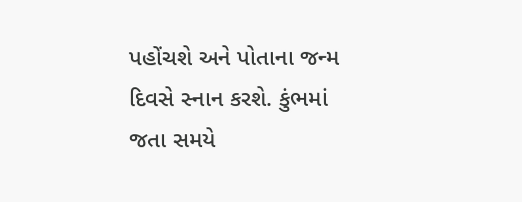પહોંચશે અને પોતાના જન્મ દિવસે સ્નાન કરશે. કુંભમાં જતા સમયે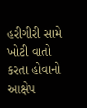હરીગીરી સામે ખોટી વાતો કરતા હોવાનો આક્ષેપ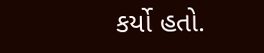કર્યો હતો.